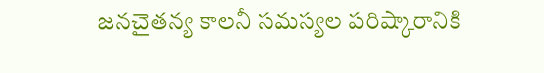జనచైతన్య కాలనీ సమస్యల పరిష్కారానికి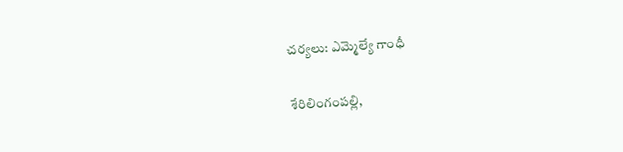చర్యలు: ఎమ్మెల్యే గాంధీ

శేరిలింగంపల్లి,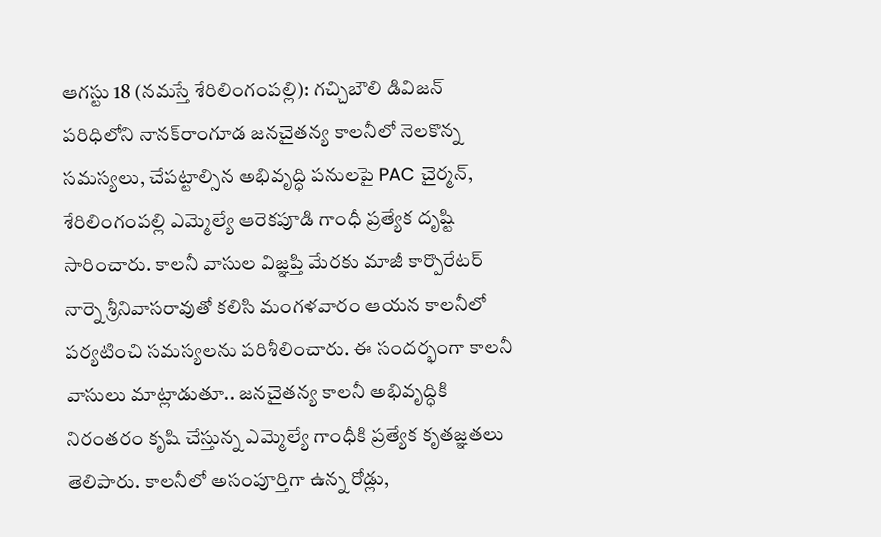ఆగ‌స్టు 18 (న‌మ‌స్తే శేరిలింగంపల్లి): గచ్చిబౌలి డివిజన్ పరిధిలోని నానక్‌రాంగూడ జనచైతన్య కాలనీలో నెలకొన్న సమస్యలు, చేపట్టాల్సిన అభివృద్ధి పనులపై PAC చైర్మన్, శేరిలింగంపల్లి ఎమ్మెల్యే ఆరెకపూడి గాంధీ ప్రత్యేక దృష్టి సారించారు. కాలనీ వాసుల విజ్ఞప్తి మేరకు మాజీ కార్పొరేటర్ నార్నె శ్రీనివాసరావుతో కలిసి మంగ‌ళ‌వారం ఆయన కాలనీలో పర్యటించి సమస్యలను పరిశీలించారు. ఈ సందర్భంగా కాలనీ వాసులు మాట్లాడుతూ.. జనచైతన్య కాలనీ అభివృద్ధికి నిరంతరం కృషి చేస్తున్న ఎమ్మెల్యే గాంధీకి ప్రత్యేక కృతజ్ఞతలు తెలిపారు. కాలనీలో అసంపూర్తిగా ఉన్న రోడ్లు,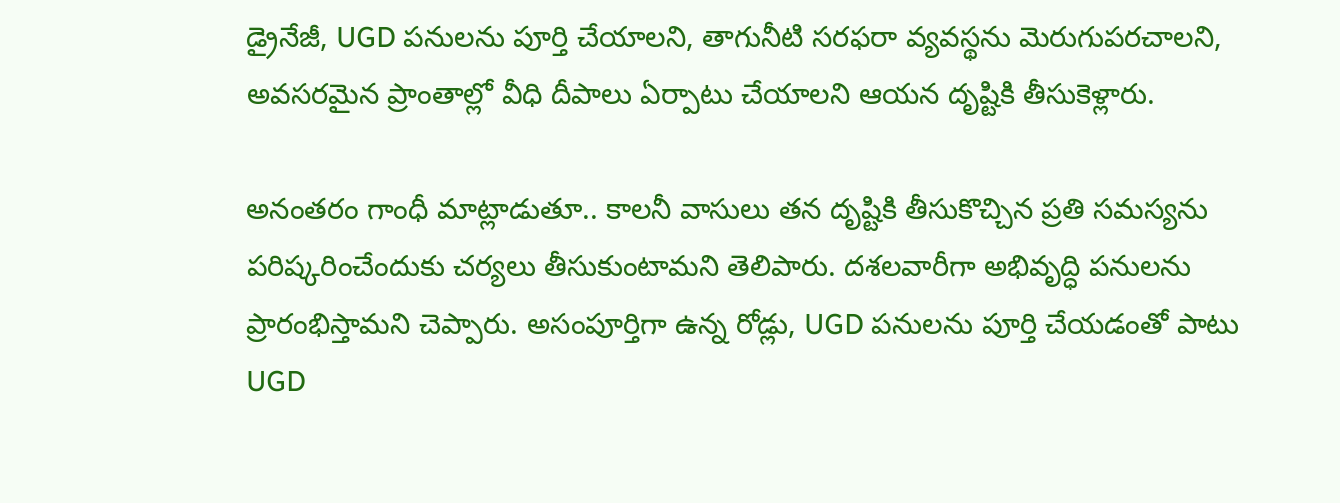డ్రైనేజీ, UGD పనులను పూర్తి చేయాలని, తాగునీటి సరఫరా వ్యవస్థను మెరుగుపరచాలని, అవసరమైన ప్రాంతాల్లో వీధి దీపాలు ఏర్పాటు చేయాలని ఆయన దృష్టికి తీసుకెళ్లారు.

అనంతరం గాంధీ మాట్లాడుతూ.. కాలనీ వాసులు తన దృష్టికి తీసుకొచ్చిన ప్రతి సమస్యను పరిష్కరించేందుకు చర్యలు తీసుకుంటామని తెలిపారు. దశలవారీగా అభివృద్ధి పనులను ప్రారంభిస్తామని చెప్పారు. అసంపూర్తిగా ఉన్న రోడ్లు, UGD పనులను పూర్తి చేయడంతో పాటు UGD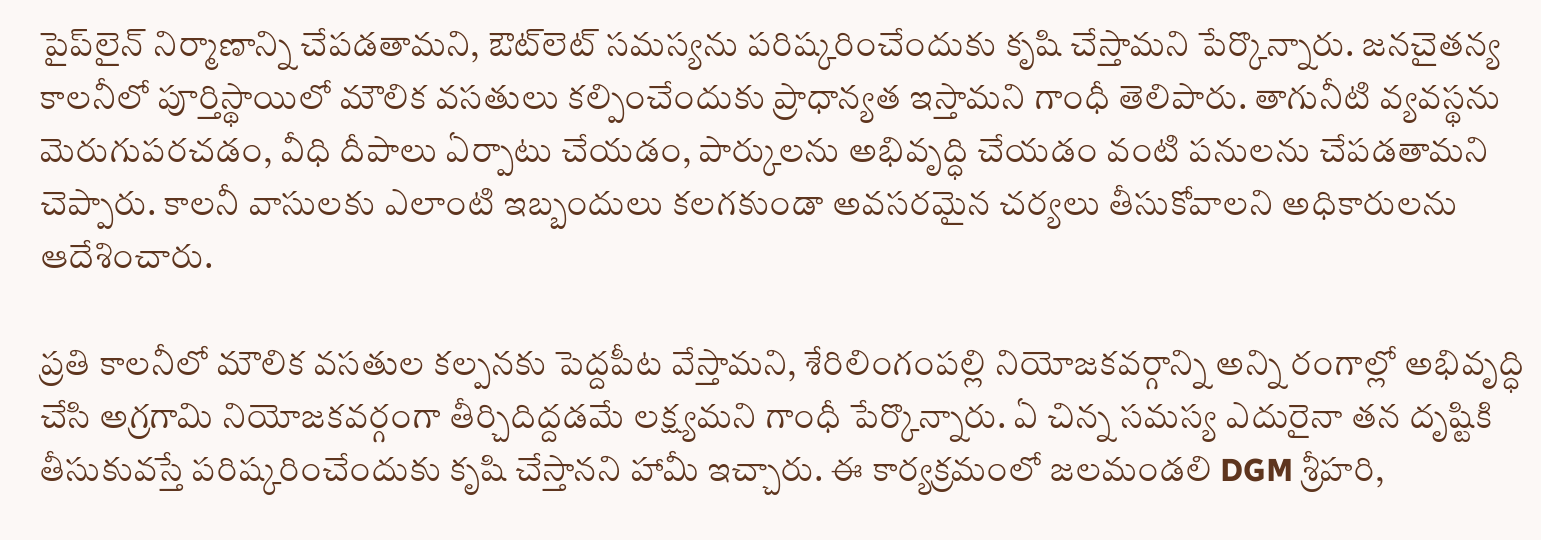పైప్‌లైన్ నిర్మాణాన్ని చేపడతామని, ఔట్‌లెట్ సమస్యను పరిష్కరించేందుకు కృషి చేస్తామని పేర్కొన్నారు. జనచైతన్య కాలనీలో పూర్తిస్థాయిలో మౌలిక వసతులు కల్పించేందుకు ప్రాధాన్యత ఇస్తామని గాంధీ తెలిపారు. తాగునీటి వ్యవస్థను మెరుగుపరచడం, వీధి దీపాలు ఏర్పాటు చేయడం, పార్కులను అభివృద్ధి చేయడం వంటి పనులను చేపడతామని చెప్పారు. కాలనీ వాసులకు ఎలాంటి ఇబ్బందులు కలగకుండా అవసరమైన చర్యలు తీసుకోవాలని అధికారులను ఆదేశించారు.

ప్రతి కాలనీలో మౌలిక వసతుల కల్పనకు పెద్దపీట వేస్తామని, శేరిలింగంపల్లి నియోజకవర్గాన్ని అన్ని రంగాల్లో అభివృద్ధి చేసి అగ్రగామి నియోజకవర్గంగా తీర్చిదిద్దడమే లక్ష్యమని గాంధీ పేర్కొన్నారు. ఏ చిన్న సమస్య ఎదురైనా తన దృష్టికి తీసుకువస్తే పరిష్కరించేందుకు కృషి చేస్తానని హామీ ఇచ్చారు. ఈ కార్యక్రమంలో జలమండలి DGM శ్రీహరి,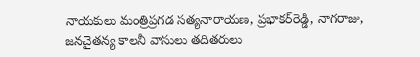నాయకులు మంత్రిప్రగడ సత్యనారాయణ, ప్రభాకర్‌రెడ్డి, నాగరాజు, జనచైతన్య కాలనీ వాసులు తదితరులు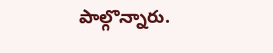పాల్గొన్నారు.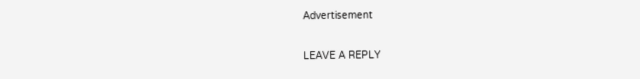Advertisement

LEAVE A REPLY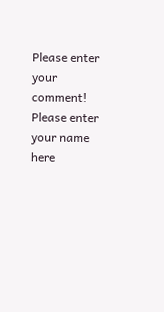Please enter your comment!
Please enter your name here